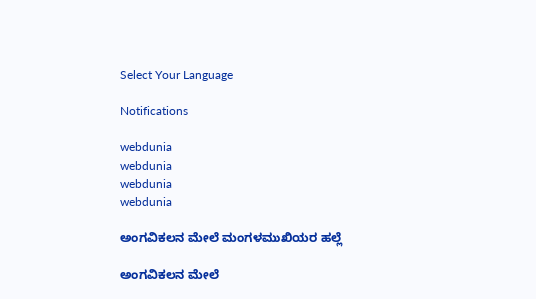Select Your Language

Notifications

webdunia
webdunia
webdunia
webdunia

ಅಂಗವಿಕಲನ ಮೇಲೆ ಮಂಗಳಮುಖಿಯರ ಹಲ್ಲೆ

ಅಂಗವಿಕಲನ ಮೇಲೆ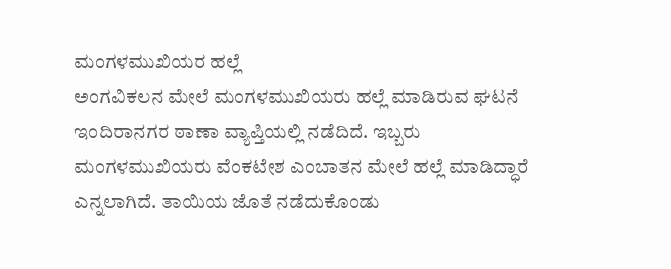ಮಂಗಳಮುಖಿಯರ ಹಲ್ಲೆ
ಅಂಗವಿಕಲನ ಮೇಲೆ ಮಂಗಳಮುಖಿಯರು ಹಲ್ಲೆ ಮಾಡಿರುವ ಘಟನೆ ಇಂದಿರಾನಗರ ಠಾಣಾ ವ್ಯಾಪ್ತಿಯಲ್ಲಿ ನಡೆದಿದೆ. ಇಬ್ಬರು ಮಂಗಳಮುಖಿಯರು ವೆಂಕಟೇಶ ಎಂಬಾತನ ಮೇಲೆ‌ ಹಲ್ಲೆ ಮಾಡಿದ್ಧಾರೆ ಎನ್ನಲಾಗಿದೆ. ತಾಯಿಯ ಜೊತೆ ನಡೆದುಕೊಂಡು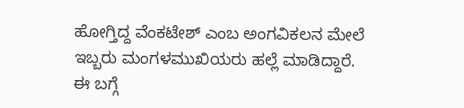ಹೋಗ್ತಿದ್ದ ವೆಂಕಟೇಶ್ ಎಂಬ ಅಂಗವಿಕಲನ ಮೇಲೆ ಇಬ್ಬರು ಮಂಗಳಮುಖಿಯರು ಹಲ್ಲೆ ಮಾಡಿದ್ದಾರೆ. ಈ ಬಗ್ಗೆ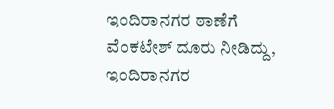ಇಂದಿರಾನಗರ ಠಾಣೆಗೆ ವೆಂಕಟೇಶ್ ದೂರು ನೀಡಿದ್ದು, ಇಂದಿರಾನಗರ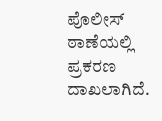ಪೊಲೀಸ್ ಠಾಣೆಯಲ್ಲಿ ಪ್ರಕರಣ ದಾಖಲಾಗಿದೆ.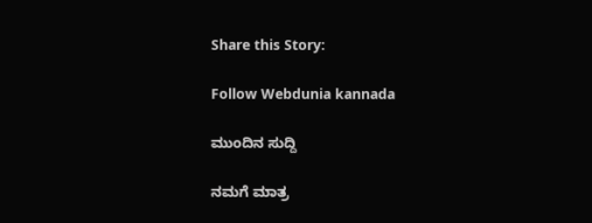Share this Story:

Follow Webdunia kannada

ಮುಂದಿನ ಸುದ್ದಿ

ನಮಗೆ ಮಾತ್ರ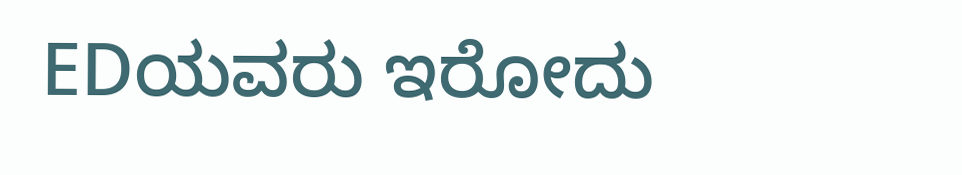EDಯವರು ಇರೋದು